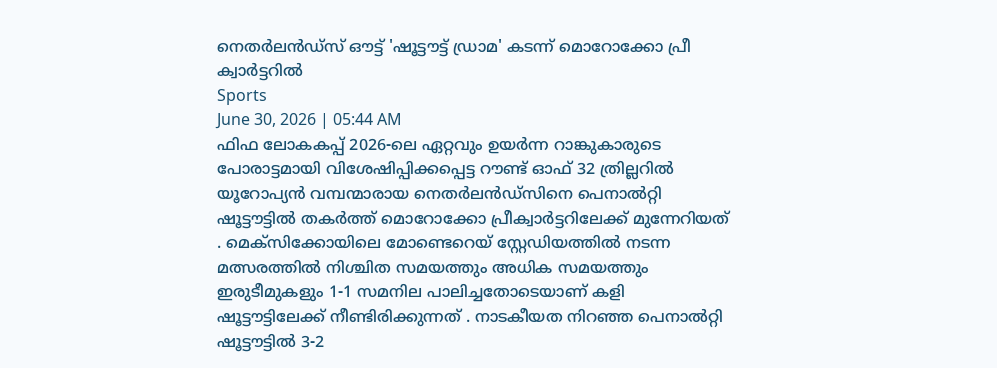നെതർലൻഡ്സ് ഔട്ട് 'ഷൂട്ടൗട്ട് ഡ്രാമ' കടന്ന് മൊറോക്കോ പ്രീ ക്വാർട്ടറിൽ
Sports
June 30, 2026 | 05:44 AM
ഫിഫ ലോകകപ്പ് 2026-ലെ ഏറ്റവും ഉയർന്ന റാങ്കുകാരുടെ പോരാട്ടമായി വിശേഷിപ്പിക്കപ്പെട്ട റൗണ്ട് ഓഫ് 32 ത്രില്ലറിൽ യൂറോപ്യൻ വമ്പന്മാരായ നെതർലൻഡ്സിനെ പെനാൽറ്റി ഷൂട്ടൗട്ടിൽ തകർത്ത് മൊറോക്കോ പ്രീക്വാർട്ടറിലേക്ക് മുന്നേറിയത് . മെക്സിക്കോയിലെ മോണ്ടെറെയ് സ്റ്റേഡിയത്തിൽ നടന്ന മത്സരത്തിൽ നിശ്ചിത സമയത്തും അധിക സമയത്തും ഇരുടീമുകളും 1-1 സമനില പാലിച്ചതോടെയാണ് കളി ഷൂട്ടൗട്ടിലേക്ക് നീണ്ടിരിക്കുന്നത് . നാടകീയത നിറഞ്ഞ പെനാൽറ്റി ഷൂട്ടൗട്ടിൽ 3-2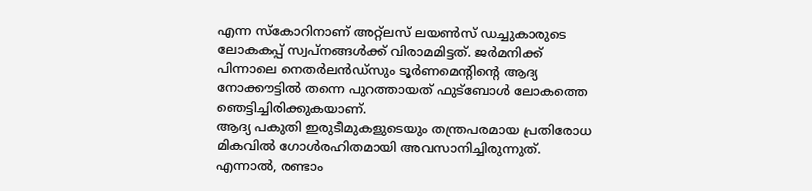എന്ന സ്കോറിനാണ് അറ്റ്ലസ് ലയൺസ് ഡച്ചുകാരുടെ ലോകകപ്പ് സ്വപ്നങ്ങൾക്ക് വിരാമമിട്ടത്. ജർമനിക്ക് പിന്നാലെ നെതർലൻഡ്സും ടൂർണമെന്റിന്റെ ആദ്യ നോക്കൗട്ടിൽ തന്നെ പുറത്തായത് ഫുട്ബോൾ ലോകത്തെ ഞെട്ടിച്ചിരിക്കുകയാണ്.
ആദ്യ പകുതി ഇരുടീമുകളുടെയും തന്ത്രപരമായ പ്രതിരോധ മികവിൽ ഗോൾരഹിതമായി അവസാനിച്ചിരുന്നുത്. എന്നാൽ, രണ്ടാം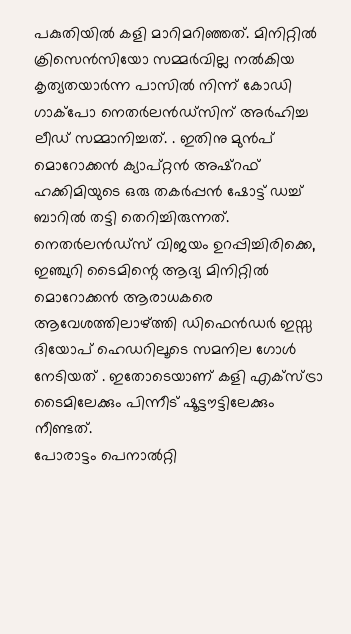പകുതിയിൽ കളി മാറിമറിഞ്ഞത്. മിനിറ്റിൽ ക്രിസെൻസിയോ സമ്മർവില്ല നൽകിയ കൃത്യതയാർന്ന പാസിൽ നിന്ന് കോഡി ഗാക്പോ നെതർലൻഡ്സിന് അർഹിച്ച ലീഡ് സമ്മാനിച്ചത്. . ഇതിനു മുൻപ് മൊറോക്കൻ ക്യാപ്റ്റൻ അഷ്റഫ് ഹക്കിമിയുടെ ഒരു തകർപ്പൻ ഷോട്ട് ഡച്ച് ബാറിൽ തട്ടി തെറിച്ചിരുന്നത്.
നെതർലൻഡ്സ് വിജയം ഉറപ്പിച്ചിരിക്കെ, ഇഞ്ചുറി ടൈമിന്റെ ആദ്യ മിനിറ്റിൽ മൊറോക്കൻ ആരാധകരെ ആവേശത്തിലാഴ്ത്തി ഡിഫെൻഡർ ഇസ്സ ദിയോപ് ഹെഡറിലൂടെ സമനില ഗോൾ നേടിയത് . ഇതോടെയാണ് കളി എക്സ്ട്രാ ടൈമിലേക്കും പിന്നീട് ഷൂട്ടൗട്ടിലേക്കും നീണ്ടത്.
പോരാട്ടം പെനാൽറ്റി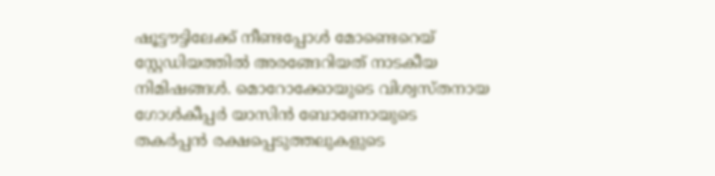ഷൂട്ടൗട്ടിലേക്ക് നീണ്ടപ്പോൾ മോണ്ടെറെയ് സ്റ്റേഡിയത്തിൽ അരങ്ങേറിയത് നാടകീയ നിമിഷങ്ങൾ. മൊറോക്കോയുടെ വിശ്വസ്തനായ ഗോൾകീപ്പർ യാസിൻ ബോണോയുടെ തകർപ്പൻ രക്ഷപ്പെടുത്തലുകളുടെ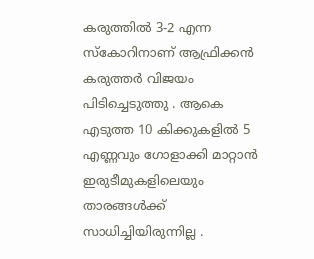കരുത്തിൽ 3-2 എന്ന സ്കോറിനാണ് ആഫ്രിക്കൻ കരുത്തർ വിജയം പിടിച്ചെടുത്തു . ആകെ എടുത്ത 10 കിക്കുകളിൽ 5 എണ്ണവും ഗോളാക്കി മാറ്റാൻ ഇരുടീമുകളിലെയും താരങ്ങൾക്ക് സാധിച്ചിയിരുന്നില്ല .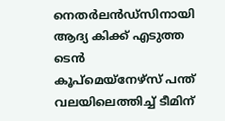നെതർലൻഡ്സിനായി ആദ്യ കിക്ക് എടുത്ത ടെൻ കൂപ്മെയ്നേഴ്സ് പന്ത് വലയിലെത്തിച്ച് ടീമിന്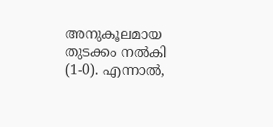അനുകൂലമായ തുടക്കം നൽകി (1-0). എന്നാൽ,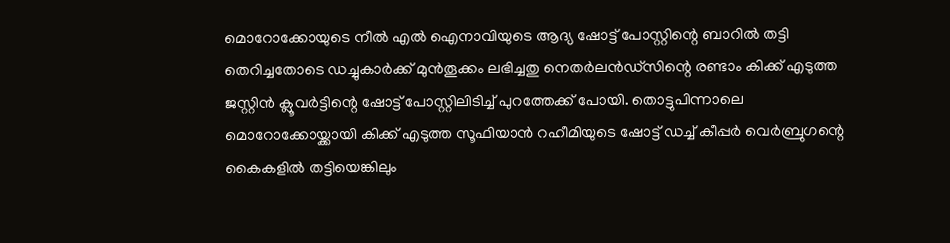മൊറോക്കോയുടെ നീൽ എൽ ഐനാവിയുടെ ആദ്യ ഷോട്ട് പോസ്റ്റിന്റെ ബാറിൽ തട്ടി തെറിച്ചതോടെ ഡച്ചുകാർക്ക് മുൻതൂക്കം ലഭിച്ചതു നെതർലൻഡ്സിന്റെ രണ്ടാം കിക്ക് എടുത്ത ജസ്റ്റിൻ ക്ലൂവർട്ടിന്റെ ഷോട്ട് പോസ്റ്റിലിടിച്ച് പുറത്തേക്ക് പോയി. തൊട്ടുപിന്നാലെ മൊറോക്കോയ്ക്കായി കിക്ക് എടുത്ത സൂഫിയാൻ റഹീമിയുടെ ഷോട്ട് ഡച്ച് കീപ്പർ വെർബ്രുഗന്റെ കൈകളിൽ തട്ടിയെങ്കിലും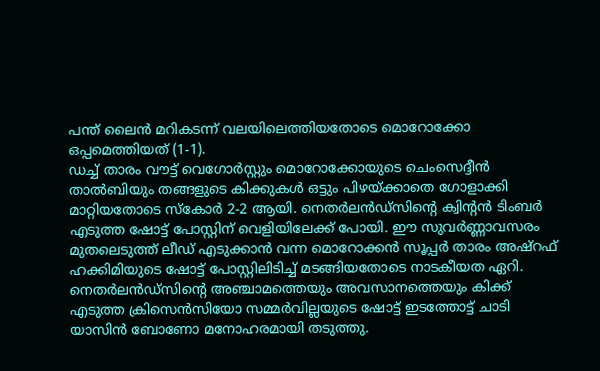പന്ത് ലൈൻ മറികടന്ന് വലയിലെത്തിയതോടെ മൊറോക്കോ ഒപ്പമെത്തിയത് (1-1).
ഡച്ച് താരം വൗട്ട് വെഗോർസ്റ്റും മൊറോക്കോയുടെ ചെംസെദ്ദീൻ താൽബിയും തങ്ങളുടെ കിക്കുകൾ ഒട്ടും പിഴയ്ക്കാതെ ഗോളാക്കി മാറ്റിയതോടെ സ്കോർ 2-2 ആയി. നെതർലൻഡ്സിന്റെ ക്വിന്റൻ ടിംബർ എടുത്ത ഷോട്ട് പോസ്റ്റിന് വെളിയിലേക്ക് പോയി. ഈ സുവർണ്ണാവസരം മുതലെടുത്ത് ലീഡ് എടുക്കാൻ വന്ന മൊറോക്കൻ സൂപ്പർ താരം അഷ്റഫ് ഹക്കിമിയുടെ ഷോട്ട് പോസ്റ്റിലിടിച്ച് മടങ്ങിയതോടെ നാടകീയത ഏറി.
നെതർലൻഡ്സിന്റെ അഞ്ചാമത്തെയും അവസാനത്തെയും കിക്ക് എടുത്ത ക്രിസെൻസിയോ സമ്മർവില്ലയുടെ ഷോട്ട് ഇടത്തോട്ട് ചാടി യാസിൻ ബോണോ മനോഹരമായി തടുത്തു.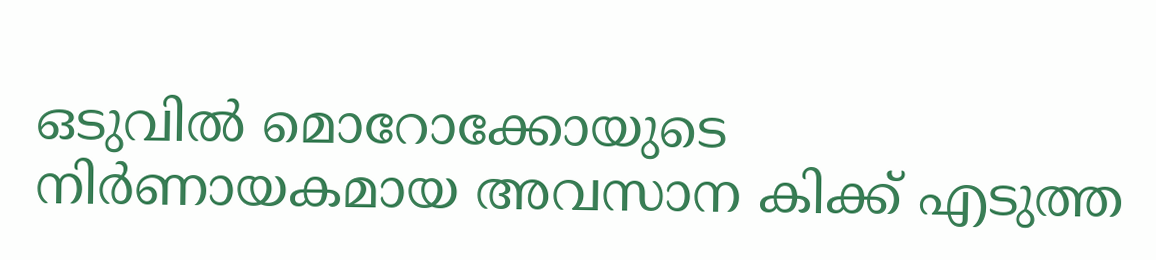ഒടുവിൽ മൊറോക്കോയുടെ നിർണായകമായ അവസാന കിക്ക് എടുത്ത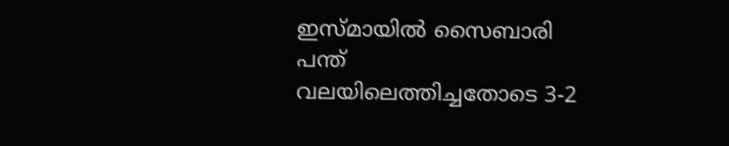ഇസ്മായിൽ സൈബാരി പന്ത് വലയിലെത്തിച്ചതോടെ 3-2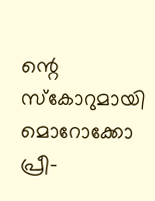ന്റെ സ്കോറുമായി മൊറോക്കോ പ്രീ-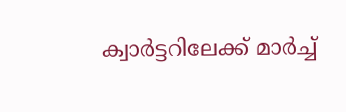ക്വാർട്ടറിലേക്ക് മാർച്ച്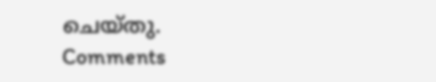ചെയ്തു.
Comments